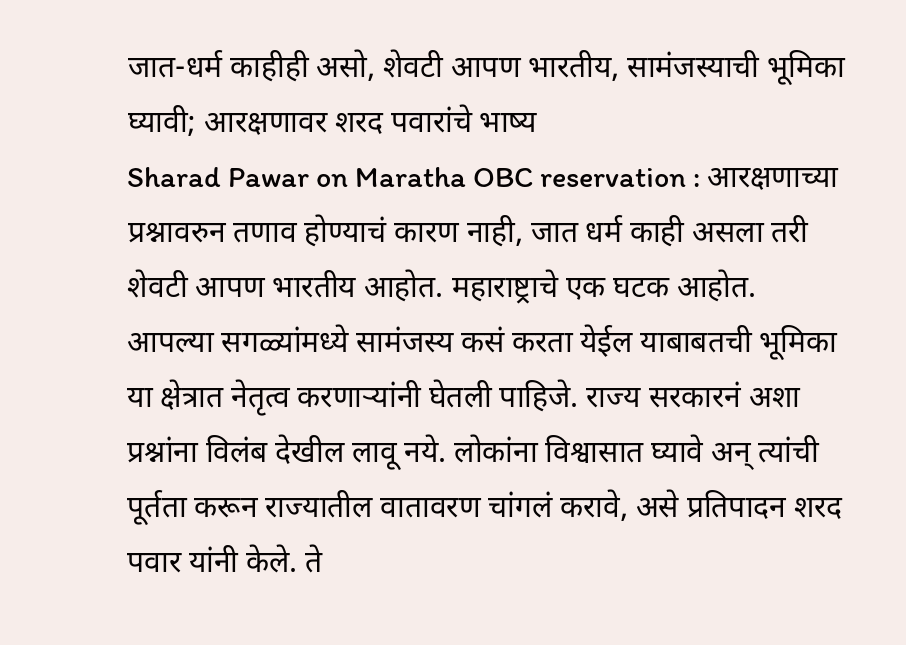जात-धर्म काहीही असो, शेवटी आपण भारतीय, सामंजस्याची भूमिका घ्यावी; आरक्षणावर शरद पवारांचे भाष्य
Sharad Pawar on Maratha OBC reservation : आरक्षणाच्या प्रश्नावरुन तणाव होण्याचं कारण नाही, जात धर्म काही असला तरी शेवटी आपण भारतीय आहोत. महाराष्ट्राचे एक घटक आहोत. आपल्या सगळ्यांमध्ये सामंजस्य कसं करता येईल याबाबतची भूमिका या क्षेत्रात नेतृत्व करणाऱ्यांनी घेतली पाहिजे. राज्य सरकारनं अशा प्रश्नांना विलंब देखील लावू नये. लोकांना विश्वासात घ्यावे अन् त्यांची पूर्तता करून राज्यातील वातावरण चांगलं करावे, असे प्रतिपादन शरद पवार यांनी केले. ते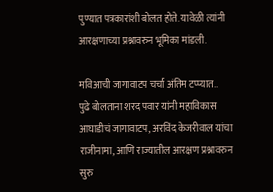पुण्यात पत्रकारांशी बोलत होते. यावेळी त्यांनी आरक्षणाच्या प्रश्नावरुन भूमिका मांडली.

मविआची जागावाटप चर्चा अंतिम टप्प्यात..
पुढे बोलताना शरद पवार यांनी महाविकास आघाडीचं जागावाटप, अरविंद केजरीवाल यांचा राजीनामा, आणि राज्यातील आरक्षण प्रश्नावरुन सुरु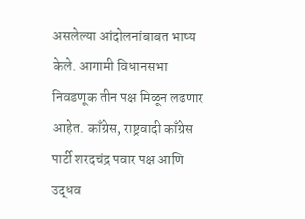असलेल्या आंदोलनांबाबत भाष्य केले. आगामी विधानसभा निवडणूक तीन पक्ष मिळून लढणार आहेत. काँग्रेस, राष्ट्रवादी काँग्रेस पार्टी शरदचंद्र पवार पक्ष आणि उद्धव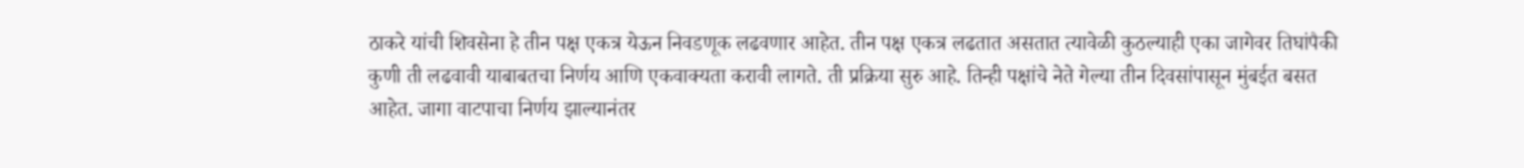ठाकरे यांची शिवसेना हे तीन पक्ष एकत्र येऊन निवडणूक लढवणार आहेत. तीन पक्ष एकत्र लढतात असतात त्यावेळी कुठल्याही एका जागेवर तिघांपैकी कुणी ती लढवावी याबाबतचा निर्णय आणि एकवाक्यता करावी लागते. ती प्रक्रिया सुरु आहे. तिन्ही पक्षांचे नेते गेल्या तीन दिवसांपासून मुंबईत बसत आहेत. जागा वाटपाचा निर्णय झाल्यानंतर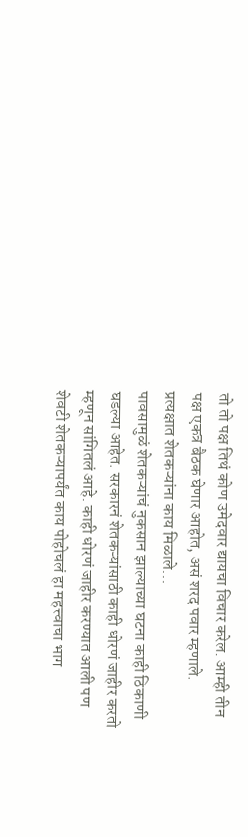तो तो पक्ष तिथं कोण उमेदवार द्यायचा विचार करेल. आम्ही तीन पक्ष एकत्र बैठक घेणार आहोत, असं शरद पवार म्हणाले.
प्रत्यक्षात शेतकऱ्यांना काय मिळाले...
पावसामुळं शेतकऱ्यांचं नुकसान झाल्याच्या घटना काही ठिकाणी घडल्या आहेत. सरकारनं शेतकऱ्यांसाठी काही धोरणं जाहीर करतो म्हणून सांगितलं आहे. काही धोरणं जाहीर करण्यात आली पण शेवटी शेतकऱ्यापर्यंत काय पोहोचलं हा महत्त्वाचा भाग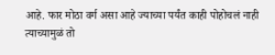आहे. फार मोठा वर्ग असा आहे ज्याच्या पर्यंत काही पोहोचलं नाही त्याच्यामुळं तो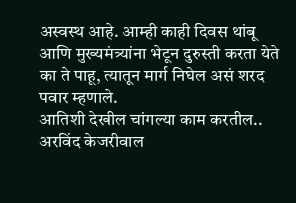अस्वस्थ आहे. आम्ही काही दिवस थांबू आणि मुख्यमंत्र्यांना भेटून दुरुस्ती करता येते का ते पाहू, त्यातून मार्ग निघेल असं शरद पवार म्हणाले.
आतिशी देखील चांगल्या काम करतील..
अरविंद केजरीवाल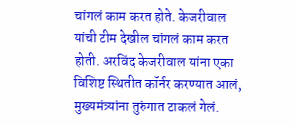चांगलं काम करत होते. केजरीवाल यांची टीम देखील चांगलं काम करत होती. अरविंद केजरीवाल यांना एका विशिष्ट स्थितीत कॉर्नर करण्यात आलं, मुख्यमंत्र्यांना तुरुंगात टाकलं गेलं.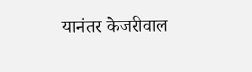यानंतर केजरीवाल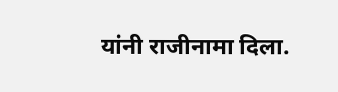यांनी राजीनामा दिला.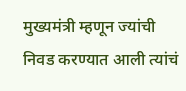मुख्यमंत्री म्हणून ज्यांची निवड करण्यात आली त्यांचं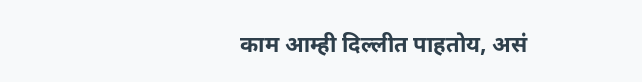काम आम्ही दिल्लीत पाहतोय, असं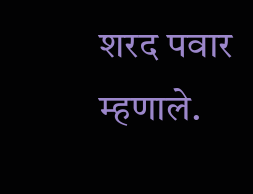शरद पवार म्हणाले.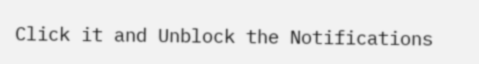Click it and Unblock the Notifications